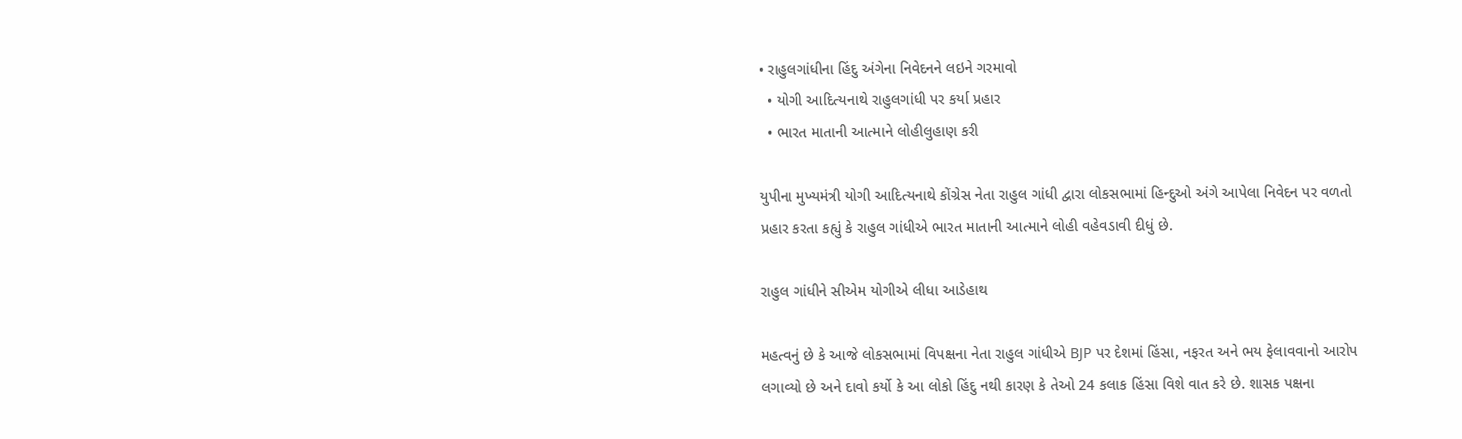• રાહુલગાંધીના હિંદુ અંગેના નિવેદનને લઇને ગરમાવો
  • યોગી આદિત્યનાથે રાહુલગાંધી પર કર્યા પ્રહાર
  • ભારત માતાની આત્માને લોહીલુહાણ કરી

યુપીના મુખ્યમંત્રી યોગી આદિત્યનાથે કોંગ્રેસ નેતા રાહુલ ગાંધી દ્વારા લોકસભામાં હિન્દુઓ અંગે આપેલા નિવેદન પર વળતો પ્રહાર કરતા કહ્યું કે રાહુલ ગાંધીએ ભારત માતાની આત્માને લોહી વહેવડાવી દીધું છે.

રાહુલ ગાંધીને સીએમ યોગીએ લીધા આડેહાથ

મહત્વનું છે કે આજે લોકસભામાં વિપક્ષના નેતા રાહુલ ગાંધીએ BJP પર દેશમાં હિંસા, નફરત અને ભય ફેલાવવાનો આરોપ લગાવ્યો છે અને દાવો કર્યો કે આ લોકો હિંદુ નથી કારણ કે તેઓ 24 કલાક હિંસા વિશે વાત કરે છે. શાસક પક્ષના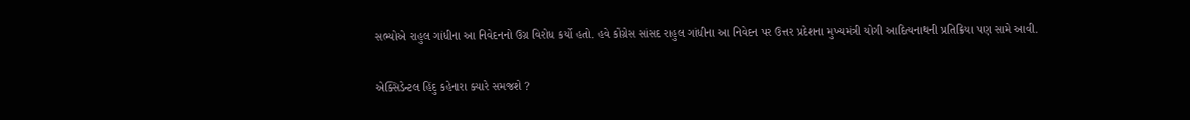સભ્યોએ રાહુલ ગાંધીના આ નિવેદનનો ઉગ્ર વિરોધ કર્યો હતો. હવે કોંગ્રેસ સાંસદ રાહુલ ગાંધીના આ નિવેદન પર ઉત્તર પ્રદેશના મુખ્યમંત્રી યોગી આદિત્યનાથની પ્રતિક્રિયા પણ સામે આવી.

એક્સિડેન્ટલ હિંદુ કહેનારા ક્યારે સમજશે ?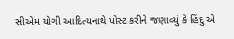સીએમ યોગી આદિત્યનાથે પોસ્ટ કરીને જણાવ્યું કે હિંદુ એ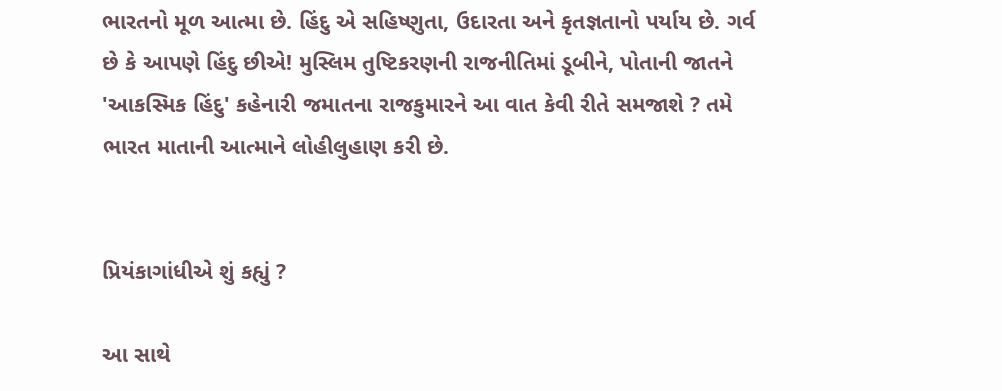ભારતનો મૂળ આત્મા છે. હિંદુ એ સહિષ્ણુતા, ઉદારતા અને કૃતજ્ઞતાનો પર્યાય છે. ગર્વ છે કે આપણે હિંદુ છીએ! મુસ્લિમ તુષ્ટિકરણની રાજનીતિમાં ડૂબીને, પોતાની જાતને 'આકસ્મિક હિંદુ' કહેનારી જમાતના રાજકુમારને આ વાત કેવી રીતે સમજાશે ? તમે ભારત માતાની આત્માને લોહીલુહાણ કરી છે.


પ્રિયંકાગાંધીએ શું કહ્યું ?

આ સાથે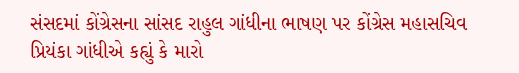સંસદમાં કોંગ્રેસના સાંસદ રાહુલ ગાંધીના ભાષણ પર કોંગ્રેસ મહાસચિવ પ્રિયંકા ગાંધીએ કહ્યું કે મારો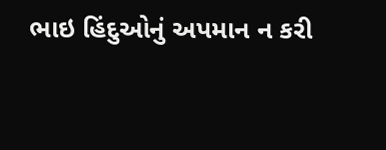ભાઇ હિંદુઓનું અપમાન ન કરી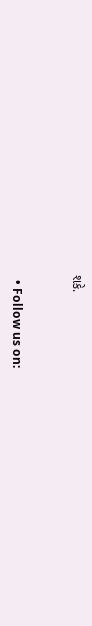શકે.


  • Follow us on: